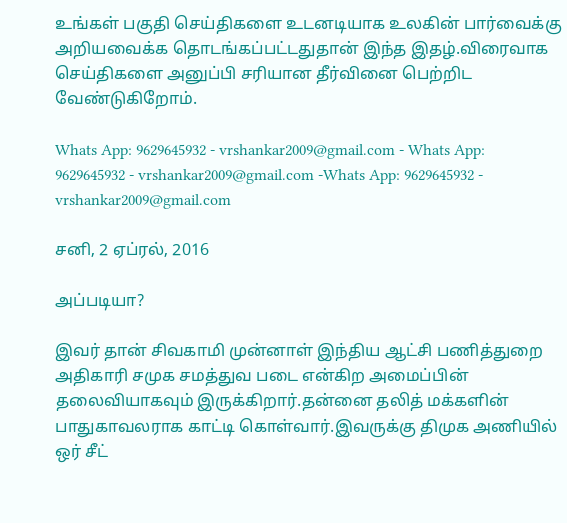உங்கள் பகுதி செய்திகளை உடனடியாக உலகின் பார்வைக்கு அறியவைக்க தொடங்கப்பட்டதுதான் இந்த இதழ்.விரைவாக செய்திகளை அனுப்பி சரியான தீர்வினை பெற்றிட வேண்டுகிறோம்.

Whats App: 9629645932 - vrshankar2009@gmail.com - Whats App: 9629645932 - vrshankar2009@gmail.com -Whats App: 9629645932 - vrshankar2009@gmail.com

சனி, 2 ஏப்ரல், 2016

அப்படியா?

இவர் தான் சிவகாமி முன்னாள் இந்திய ஆட்சி பணித்துறை அதிகாரி சமுக சமத்துவ படை என்கிற அமைப்பின் தலைவியாகவும் இருக்கிறார்.தன்னை தலித் மக்களின் பாதுகாவலராக காட்டி கொள்வார்.இவருக்கு திமுக அணியில் ஒர் சீட்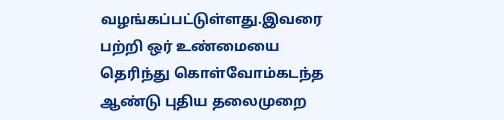வழங்கப்பட்டுள்ளது.இவரை பற்றி ஒர் உண்மையை தெரிந்து கொள்வோம்கடந்த ஆண்டு புதிய தலைமுறை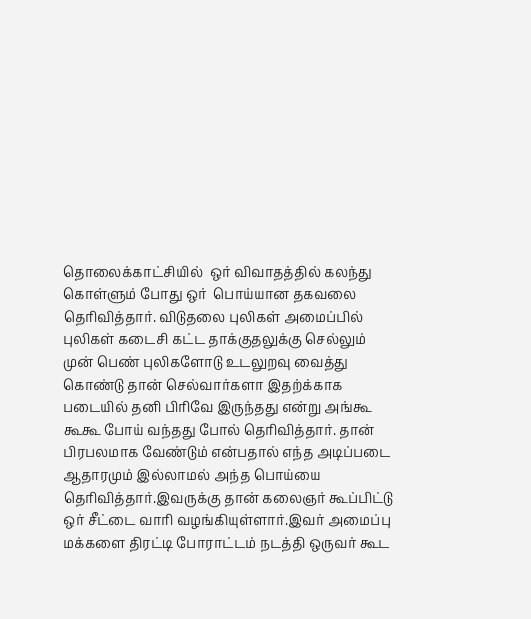தொலைக்காட்சியில்  ஒர் விவாதத்தில் கலந்து கொள்ளும் போது ஒர்  பொய்யான தகவலை தெரிவித்தார். விடுதலை புலிகள் அமைப்பில்  புலிகள் கடைசி கட்ட தாக்குதலுக்கு செல்லும் முன் பெண் புலிகளோடு உடலுறவு வைத்து கொண்டு தான் செல்வார்களா இதற்க்காக படையில் தனி பிரிவே இருந்தது என்று அங்கூ கூகூ போய் வந்தது போல் தெரிவித்தார். தான் பிரபலமாக வேண்டும் என்பதால் எந்த அடிப்படை ஆதாரமும் இல்லாமல் அந்த பொய்யை தெரிவித்தார்.இவருக்கு தான் கலைஞர் கூப்பிட்டு ஒர் சீட்டை வாரி வழங்கியுள்ளார்.இவர் அமைப்பு மக்களை திரட்டி போராட்டம் நடத்தி ஒருவர் கூட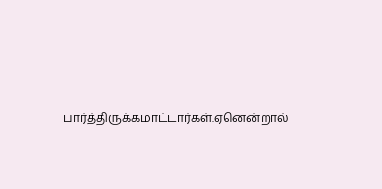பார்த்திருக்கமாட்டார்கள்.ஏனென்றால்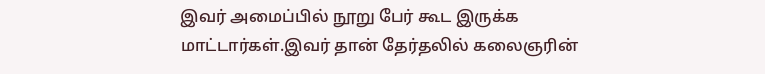இவர் அமைப்பில் நூறு பேர் கூட இருக்க மாட்டார்கள்.இவர் தான் தேர்தலில் கலைஞரின்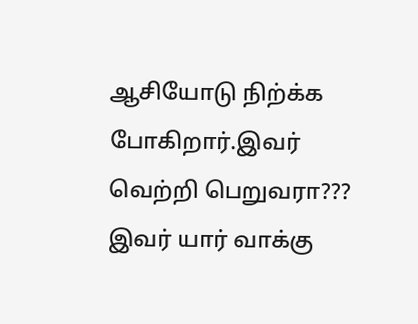ஆசியோடு நிற்க்க போகிறார்.இவர் வெற்றி பெறுவரா??? இவர் யார் வாக்கு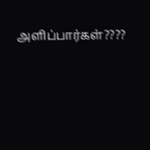அளிப்பார்கள்????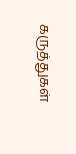கருத்துகள்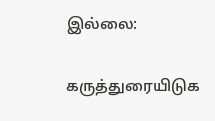இல்லை:

கருத்துரையிடுக